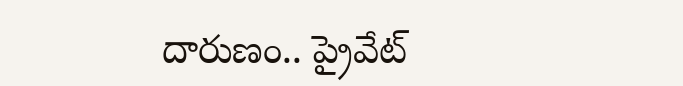దారుణం.. ప్రైవేట్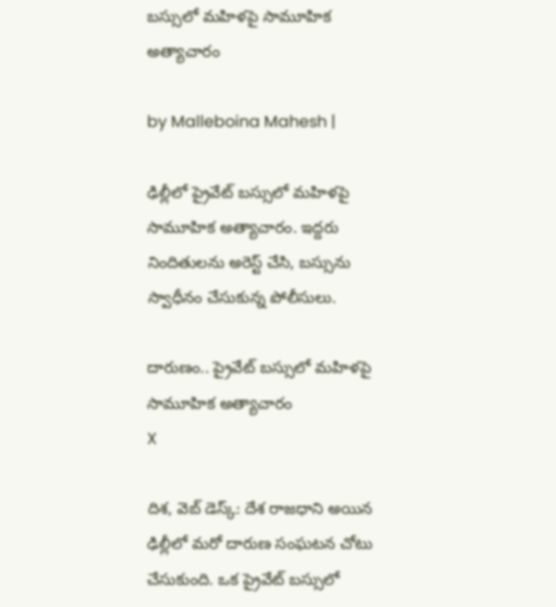బస్సులో మహిళపై సామూహిక అత్యాచారం

by Malleboina Mahesh |

ఢిల్లీలో ప్రైవేట్ బస్సులో మహిళపై సామూహిక అత్యాచారం. ఇద్దరు నిందితులను అరెస్ట్ చేసి, బస్సును స్వాధీనం చేసుకున్న పోలీసులు.

దారుణం.. ప్రైవేట్ బస్సులో మహిళపై సామూహిక అత్యాచారం
X

దిశ, వెబ్ డెస్క్: దేశ రాజధాని అయిన ఢిల్లీలో మరో దారుణ సంఘటన చోటు చేసుకుంది. ఒక ప్రైవేట్ బస్సులో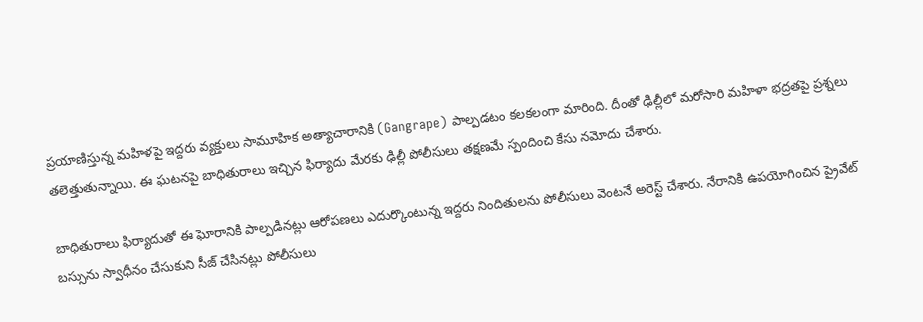ప్రయాణిస్తున్న మహిళపై ఇద్దరు వ్యక్తులు సామూహిక అత్యాచారానికి (Gangrape) పాల్పడటం కలకలంగా మారింది. దీంతో ఢిల్లీలో మరోసారి మహిళా భద్రతపై ప్రశ్నలు తలెత్తుతున్నాయి. ఈ ఘటనపై బాధితురాలు ఇచ్చిన ఫిర్యాదు మేరకు ఢిల్లీ పోలీసులు తక్షణమే స్పందించి కేసు నమోదు చేశారు.

బాధితురాలు ఫిర్యాదుతో ఈ ఘోరానికి పాల్పడినట్లు ఆరోపణలు ఎదుర్కొంటున్న ఇద్దరు నిందితులను పోలీసులు వెంటనే అరెస్ట్ చేశారు. నేరానికి ఉపయోగించిన ప్రైవేట్ బస్సును స్వాధీనం చేసుకుని సీజ్ చేసినట్లు పోలీసులు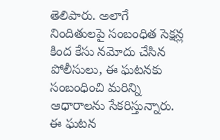తెలిపారు. అలాగే నిందితులపై సంబంధిత సెక్షన్ల కింద కేసు నమోదు చేసిన పోలీసులు, ఈ ఘటనకు సంబంధించి మరిన్ని ఆధారాలను సేకరిస్తున్నారు. ఈ ఘటన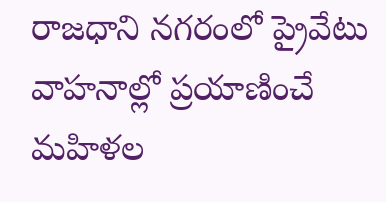రాజధాని నగరంలో ప్రైవేటు వాహనాల్లో ప్రయాణించే మహిళల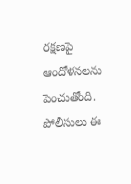రక్షణపై ఆందోళనలను పెంచుతోంది. పోలీసులు ఈ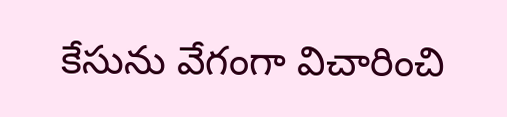కేసును వేగంగా విచారించి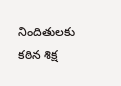నిందితులకు కఠిన శిక్ష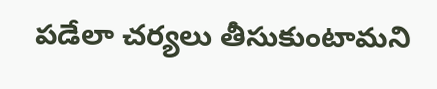పడేలా చర్యలు తీసుకుంటామని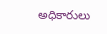అధికారులు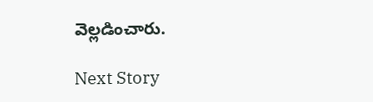వెల్లడించారు.

Next Story